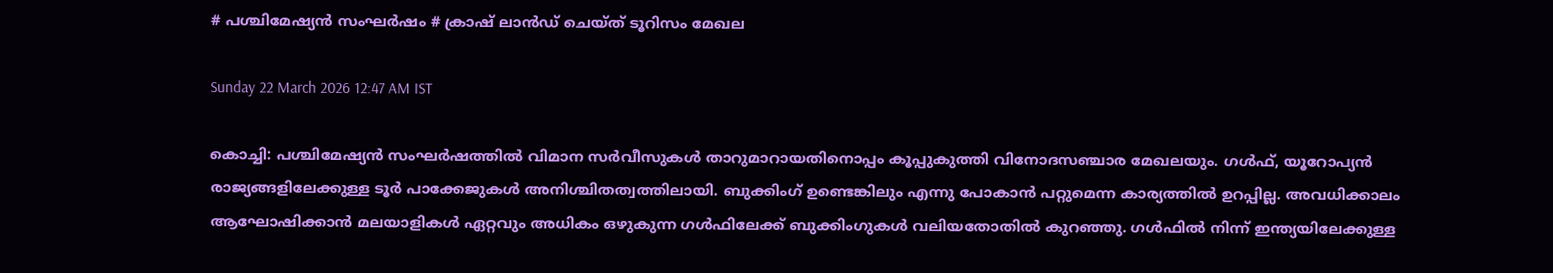# പശ്ചിമേഷ്യൻ സംഘർഷം # ക്രാഷ് ലാൻഡ് ചെയ്ത് ടൂറിസം മേഖല

Sunday 22 March 2026 12:47 AM IST

കൊച്ചി: പശ്ചിമേഷ്യൻ സംഘർഷത്തിൽ വിമാന സർവീസുകൾ താറുമാറായതിനൊപ്പം കൂപ്പുകുത്തി വിനോദസഞ്ചാര മേഖലയും. ഗൾഫ്, യൂറോപ്യൻ രാജ്യങ്ങളിലേക്കുള്ള ടൂർ പാക്കേജുകൾ അനിശ്ചിതത്വത്തിലായി. ബുക്കിംഗ് ഉണ്ടെങ്കിലും എന്നു പോകാൻ പറ്റുമെന്ന കാര്യത്തിൽ ഉറപ്പില്ല. അവധിക്കാലം ആഘോഷിക്കാൻ മലയാളികൾ ഏറ്റവും അധികം ഒഴുകുന്ന ഗൾഫിലേക്ക് ബുക്കിംഗുകൾ വലിയതോതിൽ കുറഞ്ഞു. ഗൾഫിൽ നിന്ന് ഇന്ത്യയിലേക്കുള്ള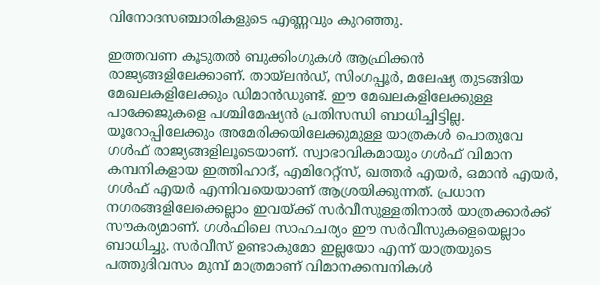വിനോദസഞ്ചാരികളുടെ എണ്ണവും കുറഞ്ഞു.

ഇത്തവണ കൂടുതൽ ബുക്കിംഗുകൾ ആഫ്രിക്കൻ രാജ്യങ്ങളിലേക്കാണ്. തായ്‌ലൻഡ്, സിംഗപ്പൂർ, മലേഷ്യ തുടങ്ങിയ മേഖലകളിലേക്കും ഡിമാൻഡുണ്ട്. ഈ മേഖലകളിലേക്കുള്ള പാക്കേജുകളെ പശ്ചിമേഷ്യൻ പ്രതിസന്ധി ബാധിച്ചിട്ടില്ല. യൂറോപ്പിലേക്കും അമേരിക്കയിലേക്കുമുള്ള യാത്രകൾ പൊതുവേ ഗൾഫ് രാജ്യങ്ങളിലൂടെയാണ്. സ്വാഭാവികമായും ഗൾഫ് വിമാന കമ്പനികളായ ഇത്തിഹാദ്, എമിറേറ്റ്‌സ്, ഖത്തർ എയർ, ഒമാൻ എയർ, ഗൾഫ് എയർ എന്നിവയെയാണ് ആശ്രയിക്കുന്നത്. പ്രധാന നഗരങ്ങളിലേക്കെല്ലാം ഇവയ്‌ക്ക് സർവീസുള്ളതിനാൽ യാത്രക്കാർക്ക് സൗകര്യമാണ്. ഗൾഫിലെ സാഹചര്യം ഈ സർവീസുകളെയെല്ലാം ബാധിച്ചു. സർവീസ് ഉണ്ടാകുമോ ഇല്ലയോ എന്ന് യാത്രയുടെ പത്തുദിവസം മുമ്പ് മാത്രമാണ് വിമാനക്കമ്പനികൾ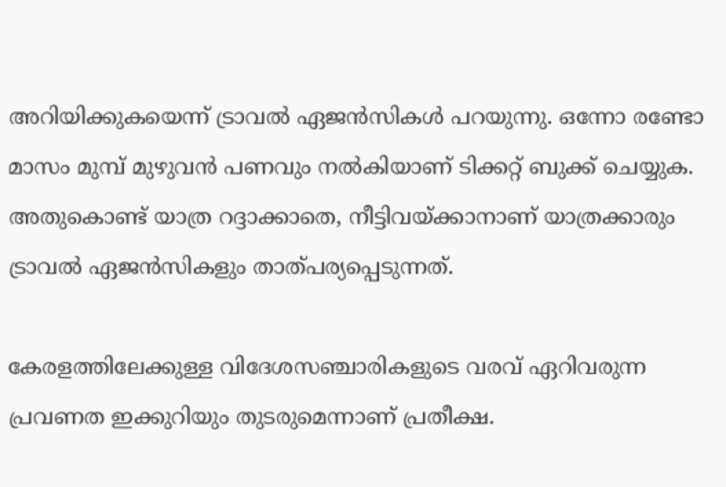അറിയിക്കുകയെന്ന് ട്രാവൽ ഏജൻസികൾ പറയുന്നു. ഒന്നോ രണ്ടോ മാസം മുമ്പ് മുഴുവൻ പണവും നൽകിയാണ് ടിക്കറ്റ് ബുക്ക് ചെയ്യുക. അതുകൊണ്ട് യാത്ര റദ്ദാക്കാതെ, നീട്ടിവയ്‌ക്കാനാണ് യാത്രക്കാരും ട്രാവൽ ഏജൻസികളും താത്പര്യപ്പെടുന്നത്.

കേരളത്തിലേക്കുള്ള വിദേശസഞ്ചാരികളുടെ വരവ് ഏറിവരുന്ന പ്രവണത ഇക്കുറിയും തുടരുമെന്നാണ് പ്രതീക്ഷ.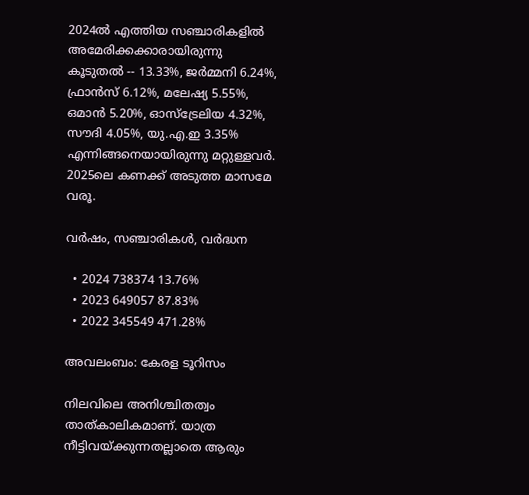2024ൽ എത്തിയ സഞ്ചാരികളിൽ അമേരിക്കക്കാരായിരുന്നു കൂടുതൽ -- 13.33%, ജർമ്മനി 6.24%, ഫ്രാൻസ് 6.12%, മലേഷ്യ 5.55%, ഒമാൻ 5.20%, ഓസ്‌ട്രേലിയ 4.32%, സൗദി 4.05%, യു.എ.ഇ 3.35% എന്നിങ്ങനെയായിരുന്നു മറ്റുള്ളവർ. 2025ലെ കണക്ക് അടുത്ത മാസമേ വരൂ.

വർഷം, സഞ്ചാരികൾ, വർദ്ധന

  • 2024 738374 13.76%
  • 2023 649057 87.83%
  • 2022 345549 471.28%

അവലംബം: കേരള ടൂറിസം

നിലവിലെ അനിശ്ചിതത്വം താത്കാലികമാണ്. യാത്ര നീട്ടിവയ്ക്കുന്നതല്ലാതെ ആരും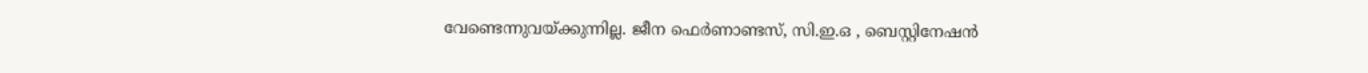വേണ്ടെന്നുവയ്‌ക്കുന്നില്ല. ജീന ഫെർണാണ്ടസ്, സി.ഇ.ഒ , ബെസ്റ്റിനേഷൻ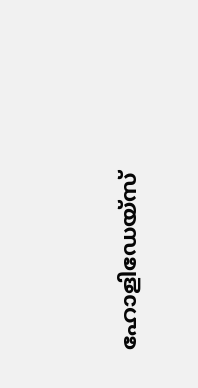ഹോളിഡേയ്‌സ്